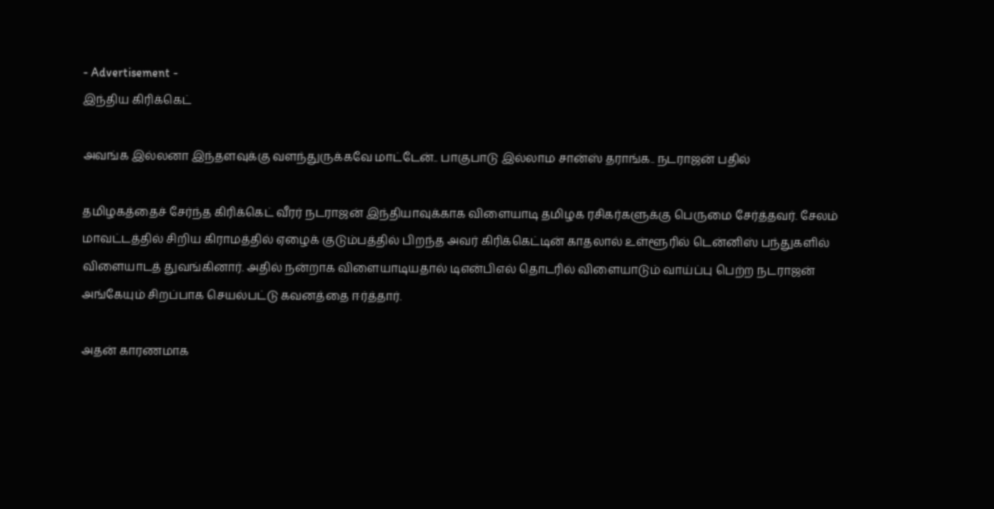- Advertisement -
இந்திய கிரிக்கெட்

அவங்க இல்லனா இந்தளவுக்கு வளந்துருக்கவே மாட்டேன்.. பாகுபாடு இல்லாம சான்ஸ் தராங்க.. நடராஜன் பதில்

தமிழகத்தைச் சேர்ந்த கிரிக்கெட் வீரர் நடராஜன் இந்தியாவுக்காக விளையாடி தமிழக ரசிகர்களுக்கு பெருமை சேர்த்தவர். சேலம் மாவட்டத்தில் சிறிய கிராமத்தில் ஏழைக் குடும்பத்தில் பிறந்த அவர் கிரிக்கெட்டின் காதலால் உள்ளூரில் டென்னிஸ் பந்துகளில் விளையாடத் துவங்கினார். அதில் நன்றாக விளையாடியதால் டிஎன்பிஎல் தொடரில் விளையாடும் வாய்ப்பு பெற்ற நடராஜன் அங்கேயும் சிறப்பாக செயல்பட்டு கவனத்தை ஈர்த்தார்.

அதன் காரணமாக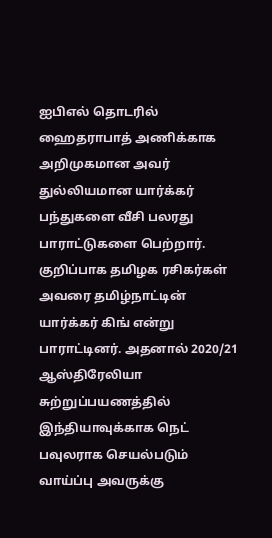ஐபிஎல் தொடரில் ஹைதராபாத் அணிக்காக அறிமுகமான அவர் துல்லியமான யார்க்கர் பந்துகளை வீசி பலரது பாராட்டுகளை பெற்றார். குறிப்பாக தமிழக ரசிகர்கள் அவரை தமிழ்நாட்டின் யார்க்கர் கிங் என்று பாராட்டினர். அதனால் 2020/21 ஆஸ்திரேலியா சுற்றுப்பயணத்தில் இந்தியாவுக்காக நெட் பவுலராக செயல்படும் வாய்ப்பு அவருக்கு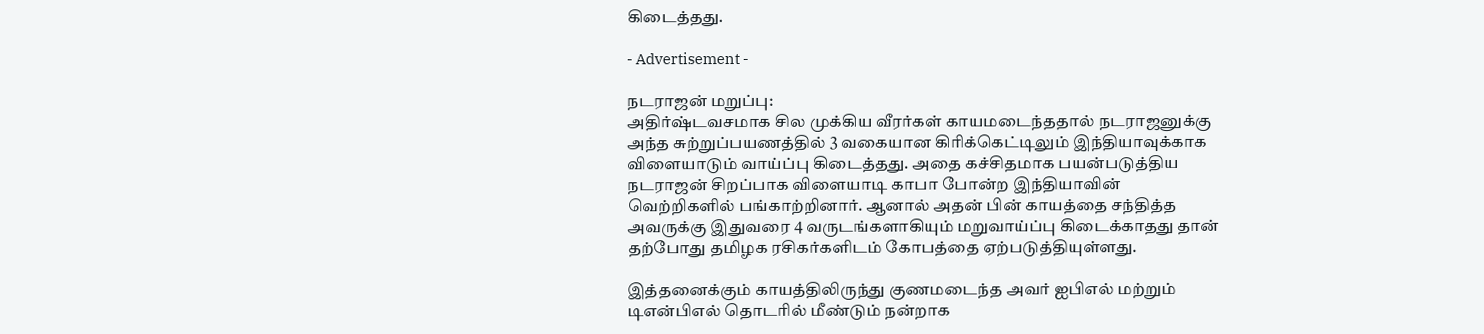கிடைத்தது.

- Advertisement -

நடராஜன் மறுப்பு:
அதிர்ஷ்டவசமாக சில முக்கிய வீரர்கள் காயமடைந்ததால் நடராஜனுக்கு அந்த சுற்றுப்பயணத்தில் 3 வகையான கிரிக்கெட்டிலும் இந்தியாவுக்காக விளையாடும் வாய்ப்பு கிடைத்தது. அதை கச்சிதமாக பயன்படுத்திய நடராஜன் சிறப்பாக விளையாடி காபா போன்ற இந்தியாவின் வெற்றிகளில் பங்காற்றினார். ஆனால் அதன் பின் காயத்தை சந்தித்த அவருக்கு இதுவரை 4 வருடங்களாகியும் மறுவாய்ப்பு கிடைக்காதது தான் தற்போது தமிழக ரசிகர்களிடம் கோபத்தை ஏற்படுத்தியுள்ளது.

இத்தனைக்கும் காயத்திலிருந்து குணமடைந்த அவர் ஐபிஎல் மற்றும் டிஎன்பிஎல் தொடரில் மீண்டும் நன்றாக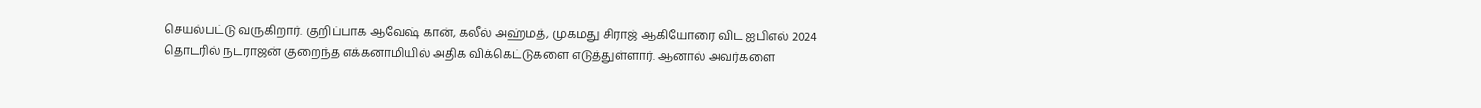செயல்பட்டு வருகிறார். குறிப்பாக ஆவேஷ் கான், கலீல் அஹ்மத், முகமது சிராஜ் ஆகியோரை விட ஐபிஎல் 2024 தொடரில் நடராஜன் குறைந்த எக்கனாமியில் அதிக விக்கெட்டுகளை எடுத்துள்ளார். ஆனால் அவர்களை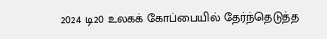2024 டி20 உலகக் கோப்பையில் தேர்ந்தெடுத்த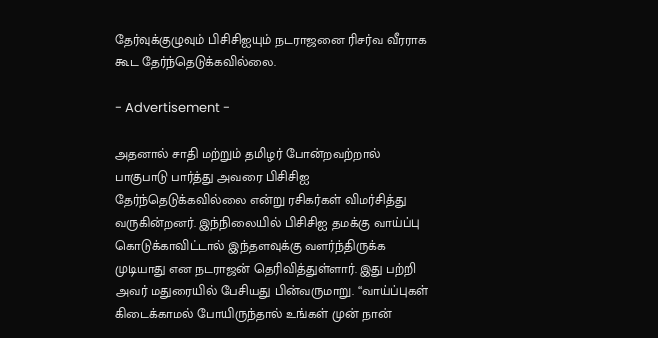தேர்வுக்குழுவும் பிசிசிஐயும் நடராஜனை ரிசர்வ வீரராக கூட தேர்ந்தெடுக்கவில்லை.

- Advertisement -

அதனால் சாதி மற்றும் தமிழர் போன்றவற்றால் பாகுபாடு பார்த்து அவரை பிசிசிஐ தேர்ந்தெடுக்கவில்லை என்று ரசிகர்கள் விமர்சித்து வருகின்றனர். இந்நிலையில் பிசிசிஐ தமக்கு வாய்ப்பு கொடுக்காவிட்டால் இந்தளவுக்கு வளர்ந்திருக்க முடியாது என நடராஜன் தெரிவித்துள்ளார். இது பற்றி அவர் மதுரையில் பேசியது பின்வருமாறு. “வாய்ப்புகள் கிடைக்காமல் போயிருந்தால் உங்கள் முன் நான்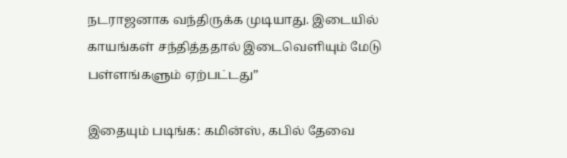நடராஜனாக வந்திருக்க முடியாது. இடையில் காயங்கள் சந்தித்ததால் இடைவெளியும் மேடு பள்ளங்களும் ஏற்பட்டது”

இதையும் படிங்க: கமின்ஸ், கபில் தேவை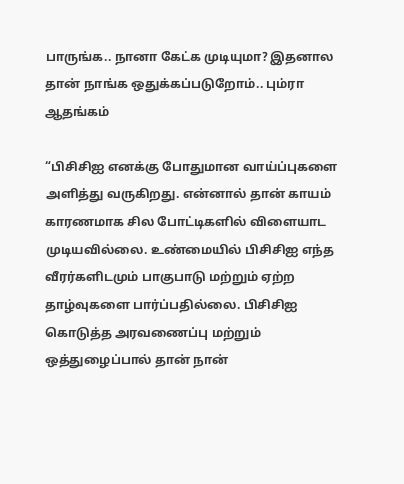பாருங்க.. நானா கேட்க முடியுமா? இதனால தான் நாங்க ஒதுக்கப்படுறோம்.. பும்ரா ஆதங்கம்

“பிசிசிஐ எனக்கு போதுமான வாய்ப்புகளை அளித்து வருகிறது. என்னால் தான் காயம் காரணமாக சில போட்டிகளில் விளையாட முடியவில்லை. உண்மையில் பிசிசிஐ எந்த வீரர்களிடமும் பாகுபாடு மற்றும் ஏற்ற தாழ்வுகளை பார்ப்பதில்லை. பிசிசிஐ கொடுத்த அரவணைப்பு மற்றும் ஒத்துழைப்பால் தான் நான்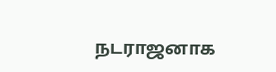நடராஜனாக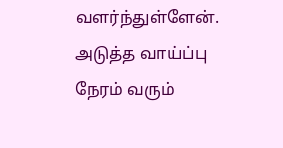வளர்ந்துள்ளேன். அடுத்த வாய்ப்பு நேரம் வரும்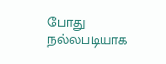போது நல்லபடியாக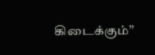கிடைக்கும்”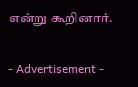என்று கூறினார்.

- Advertisement -